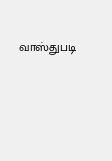வாஸ்துபடி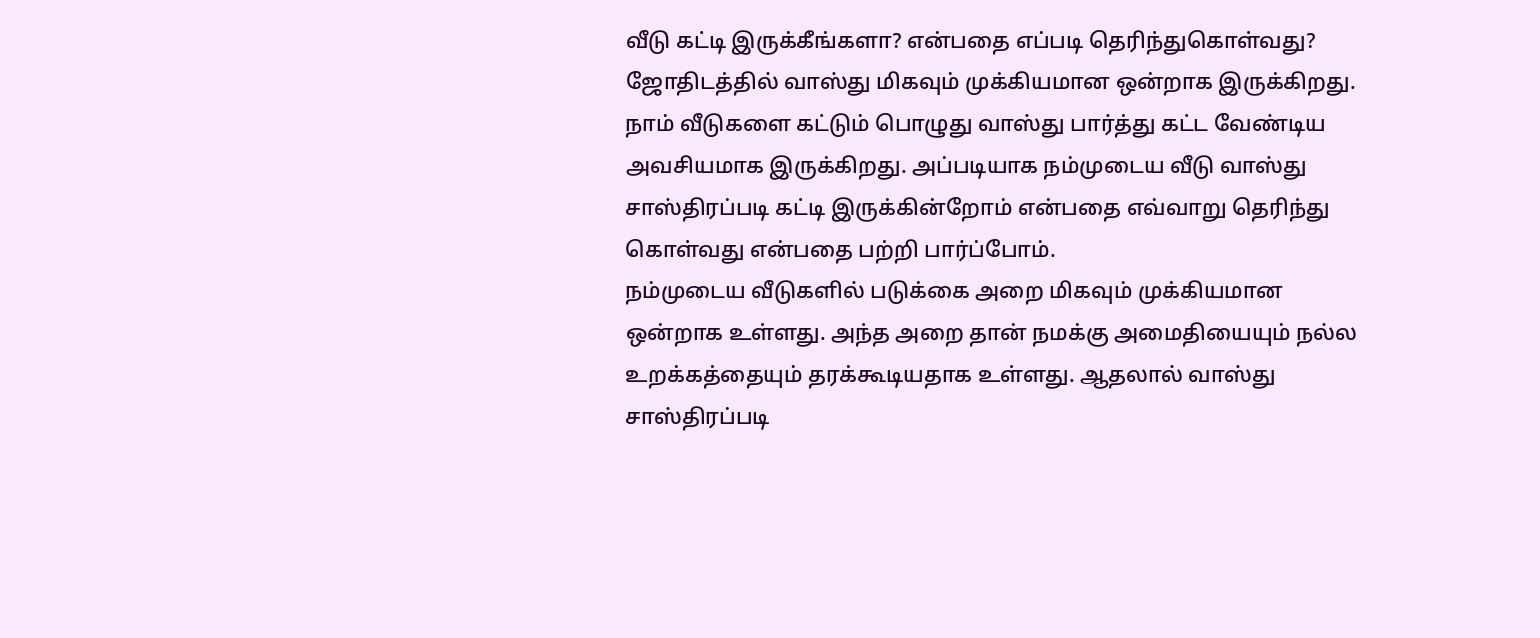வீடு கட்டி இருக்கீங்களா? என்பதை எப்படி தெரிந்துகொள்வது?
ஜோதிடத்தில் வாஸ்து மிகவும் முக்கியமான ஒன்றாக இருக்கிறது. நாம் வீடுகளை கட்டும் பொழுது வாஸ்து பார்த்து கட்ட வேண்டிய அவசியமாக இருக்கிறது. அப்படியாக நம்முடைய வீடு வாஸ்து சாஸ்திரப்படி கட்டி இருக்கின்றோம் என்பதை எவ்வாறு தெரிந்து கொள்வது என்பதை பற்றி பார்ப்போம்.
நம்முடைய வீடுகளில் படுக்கை அறை மிகவும் முக்கியமான ஒன்றாக உள்ளது. அந்த அறை தான் நமக்கு அமைதியையும் நல்ல உறக்கத்தையும் தரக்கூடியதாக உள்ளது. ஆதலால் வாஸ்து சாஸ்திரப்படி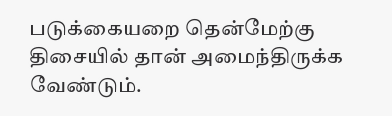படுக்கையறை தென்மேற்கு திசையில் தான் அமைந்திருக்க வேண்டும்.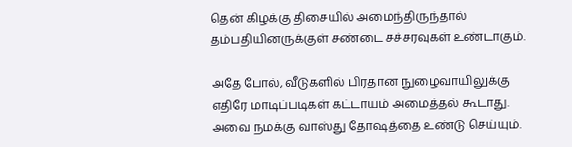தென் கிழக்கு திசையில் அமைந்திருந்தால் தம்பதியினருக்குள் சண்டை சச்சரவுகள் உண்டாகும்.

அதே போல், வீடுகளில் பிரதான நுழைவாயிலுக்கு எதிரே மாடிப்படிகள் கட்டாயம் அமைத்தல் கூடாது. அவை நமக்கு வாஸ்து தோஷத்தை உண்டு செய்யும்.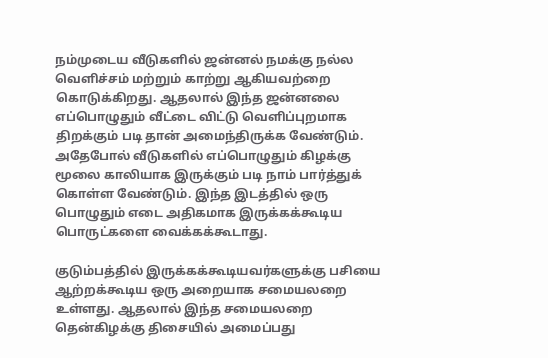நம்முடைய வீடுகளில் ஜன்னல் நமக்கு நல்ல வெளிச்சம் மற்றும் காற்று ஆகியவற்றை கொடுக்கிறது. ஆதலால் இந்த ஜன்னலை எப்பொழுதும் வீட்டை விட்டு வெளிப்புறமாக திறக்கும் படி தான் அமைந்திருக்க வேண்டும்.
அதேபோல் வீடுகளில் எப்பொழுதும் கிழக்கு மூலை காலியாக இருக்கும் படி நாம் பார்த்துக் கொள்ள வேண்டும். இந்த இடத்தில் ஒரு பொழுதும் எடை அதிகமாக இருக்கக்கூடிய பொருட்களை வைக்கக்கூடாது.

குடும்பத்தில் இருக்கக்கூடியவர்களுக்கு பசியை ஆற்றக்கூடிய ஒரு அறையாக சமையலறை உள்ளது. ஆதலால் இந்த சமையலறை தென்கிழக்கு திசையில் அமைப்பது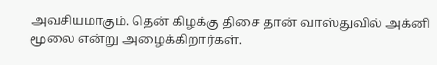அவசியமாகும். தென் கிழக்கு திசை தான் வாஸ்துவில் அக்னி மூலை என்று அழைக்கிறார்கள்.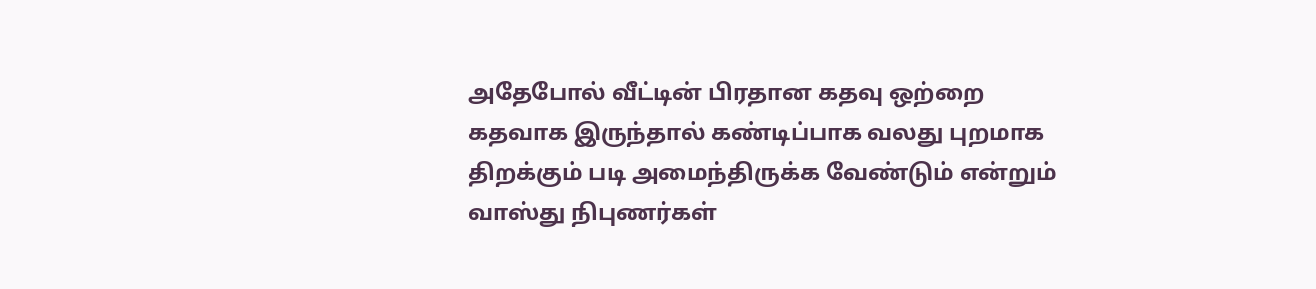அதேபோல் வீட்டின் பிரதான கதவு ஒற்றை கதவாக இருந்தால் கண்டிப்பாக வலது புறமாக திறக்கும் படி அமைந்திருக்க வேண்டும் என்றும் வாஸ்து நிபுணர்கள்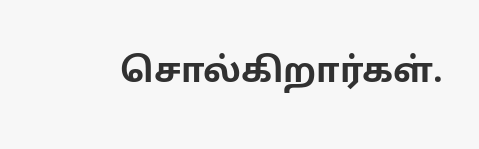சொல்கிறார்கள்.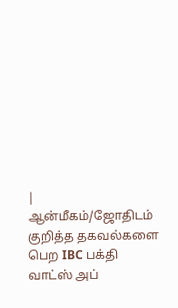| ஆன்மீகம்/ஜோதிடம் குறித்த தகவல்களை பெற IBC பக்தி வாட்ஸ் அப்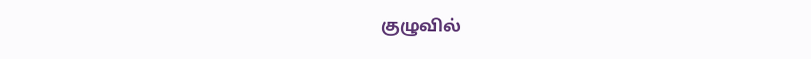குழுவில்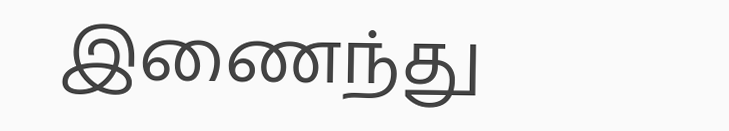இணைந்து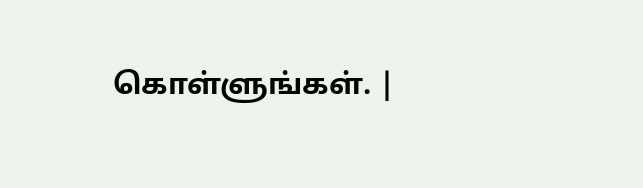கொள்ளுங்கள். |